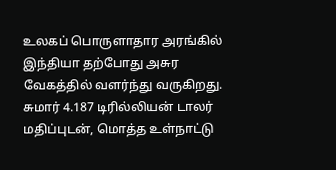உலகப் பொருளாதார அரங்கில் இந்தியா தற்போது அசுர வேகத்தில் வளர்ந்து வருகிறது. சுமார் 4.187 டிரில்லியன் டாலர் மதிப்புடன், மொத்த உள்நாட்டு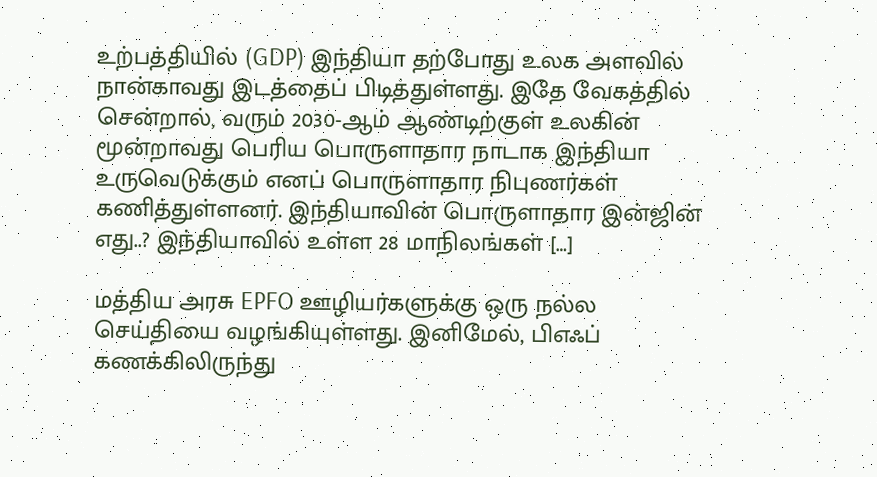உற்பத்தியில் (GDP) இந்தியா தற்போது உலக அளவில் நான்காவது இடத்தைப் பிடித்துள்ளது. இதே வேகத்தில் சென்றால், வரும் 2030-ஆம் ஆண்டிற்குள் உலகின் மூன்றாவது பெரிய பொருளாதார நாடாக இந்தியா உருவெடுக்கும் எனப் பொருளாதார நிபுணர்கள் கணித்துள்ளனர். இந்தியாவின் பொருளாதார இன்ஜின் எது..? இந்தியாவில் உள்ள 28 மாநிலங்கள் […]

மத்திய அரசு EPFO ஊழியர்களுக்கு ஒரு நல்ல செய்தியை வழங்கியுள்ளது. இனிமேல், பிஎஃப் கணக்கிலிருந்து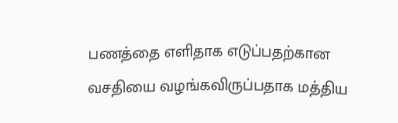பணத்தை எளிதாக எடுப்பதற்கான வசதியை வழங்கவிருப்பதாக மத்திய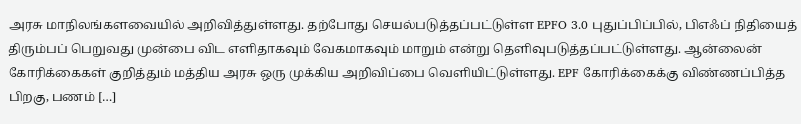அரசு மாநிலங்களவையில் அறிவித்துள்ளது. தற்போது செயல்படுத்தப்பட்டுள்ள EPFO 3.0 புதுப்பிப்பில், பிஎஃப் நிதியைத் திரும்பப் பெறுவது முன்பை விட எளிதாகவும் வேகமாகவும் மாறும் என்று தெளிவுபடுத்தப்பட்டுள்ளது. ஆன்லைன் கோரிக்கைகள் குறித்தும் மத்திய அரசு ஒரு முக்கிய அறிவிப்பை வெளியிட்டுள்ளது. EPF கோரிக்கைக்கு விண்ணப்பித்த பிறகு, பணம் […]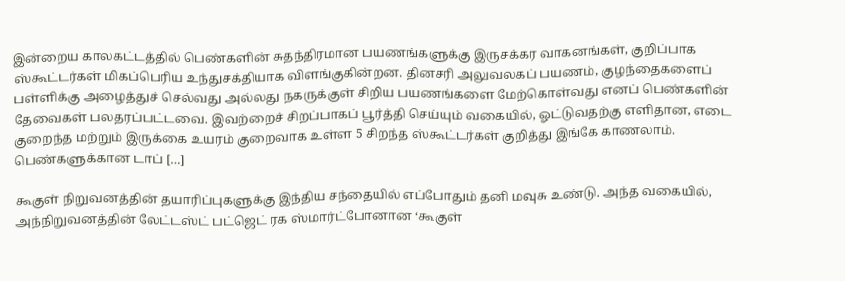இன்றைய காலகட்டத்தில் பெண்களின் சுதந்திரமான பயணங்களுக்கு இருசக்கர வாகனங்கள், குறிப்பாக ஸ்கூட்டர்கள் மிகப்பெரிய உந்துசக்தியாக விளங்குகின்றன. தினசரி அலுவலகப் பயணம், குழந்தைகளைப் பள்ளிக்கு அழைத்துச் செல்வது அல்லது நகருக்குள் சிறிய பயணங்களை மேற்கொள்வது எனப் பெண்களின் தேவைகள் பலதரப்பட்டவை. இவற்றைச் சிறப்பாகப் பூர்த்தி செய்யும் வகையில், ஓட்டுவதற்கு எளிதான, எடை குறைந்த மற்றும் இருக்கை உயரம் குறைவாக உள்ள 5 சிறந்த ஸ்கூட்டர்கள் குறித்து இங்கே காணலாம். பெண்களுக்கான டாப் […]

கூகுள் நிறுவனத்தின் தயாரிப்புகளுக்கு இந்திய சந்தையில் எப்போதும் தனி மவுசு உண்டு. அந்த வகையில், அந்நிறுவனத்தின் லேட்டஸ்ட் பட்ஜெட் ரக ஸ்மார்ட்போனான ‘கூகுள்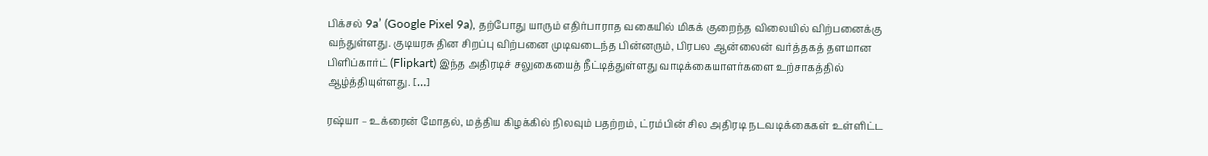பிக்சல் 9a’ (Google Pixel 9a), தற்போது யாரும் எதிர்பாராத வகையில் மிகக் குறைந்த விலையில் விற்பனைக்கு வந்துள்ளது. குடியரசு தின சிறப்பு விற்பனை முடிவடைந்த பின்னரும், பிரபல ஆன்லைன் வர்த்தகத் தளமான பிளிப்கார்ட் (Flipkart) இந்த அதிரடிச் சலுகையைத் நீட்டித்துள்ளது வாடிக்கையாளர்களை உற்சாகத்தில் ஆழ்த்தியுள்ளது. […]

ரஷ்யா – உக்ரைன் மோதல், மத்திய கிழக்கில் நிலவும் பதற்றம், ட்ரம்பின் சில அதிரடி நடவடிக்கைகள் உள்ளிட்ட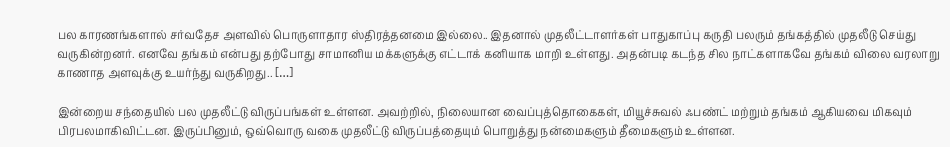பல காரணங்களால் சர்வதேச அளவில் பொருளாதார ஸ்திரத்தனமை இல்லை.. இதனால் முதலீட்டாளர்கள் பாதுகாப்பு கருதி பலரும் தங்கத்தில் முதலீடு செய்து வருகின்றனர். எனவே தங்கம் என்பது தற்போது சாமானிய மக்களுக்கு எட்டாக் கனியாக மாறி உள்ளது. அதன்படி கடந்த சில நாட்களாகவே தங்கம் விலை வரலாறு காணாத அளவுக்கு உயர்ந்து வருகிறது.. […]

இன்றைய சந்தையில் பல முதலீட்டு விருப்பங்கள் உள்ளன. அவற்றில், நிலையான வைப்புத்தொகைகள், மியூச்சுவல் ஃபண்ட் மற்றும் தங்கம் ஆகியவை மிகவும் பிரபலமாகிவிட்டன. இருப்பினும், ஒவ்வொரு வகை முதலீட்டு விருப்பத்தையும் பொறுத்து நன்மைகளும் தீமைகளும் உள்ளன.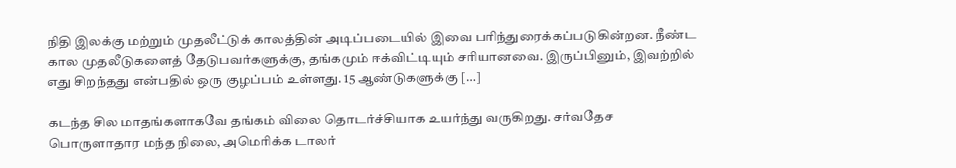நிதி இலக்கு மற்றும் முதலீட்டுக் காலத்தின் அடிப்படையில் இவை பரிந்துரைக்கப்படுகின்றன. நீண்ட கால முதலீடுகளைத் தேடுபவர்களுக்கு, தங்கமும் ஈக்விட்டியும் சரியானவை. இருப்பினும், இவற்றில் எது சிறந்தது என்பதில் ஒரு குழப்பம் உள்ளது. 15 ஆண்டுகளுக்கு […]

கடந்த சில மாதங்களாகவே தங்கம் விலை தொடர்ச்சியாக உயர்ந்து வருகிறது. சர்வதேச பொருளாதார மந்த நிலை, அமெரிக்க டாலர்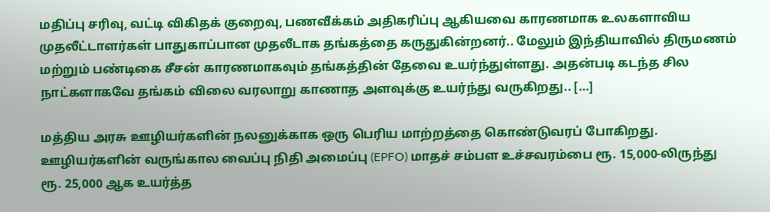மதிப்பு சரிவு, வட்டி விகிதக் குறைவு, பணவீக்கம் அதிகரிப்பு ஆகியவை காரணமாக உலகளாவிய முதலீட்டாளர்கள் பாதுகாப்பான முதலீடாக தங்கத்தை கருதுகின்றனர்.. மேலும் இந்தியாவில் திருமணம் மற்றும் பண்டிகை சீசன் காரணமாகவும் தங்கத்தின் தேவை உயர்ந்துள்ளது. அதன்படி கடந்த சில நாட்களாகவே தங்கம் விலை வரலாறு காணாத அளவுக்கு உயர்ந்து வருகிறது.. […]

மத்திய அரசு ஊழியர்களின் நலனுக்காக ஒரு பெரிய மாற்றத்தை கொண்டுவரப் போகிறது. ஊழியர்களின் வருங்கால வைப்பு நிதி அமைப்பு (EPFO) மாதச் சம்பள உச்சவரம்பை ரூ. 15,000-லிருந்து ரூ. 25,000 ஆக உயர்த்த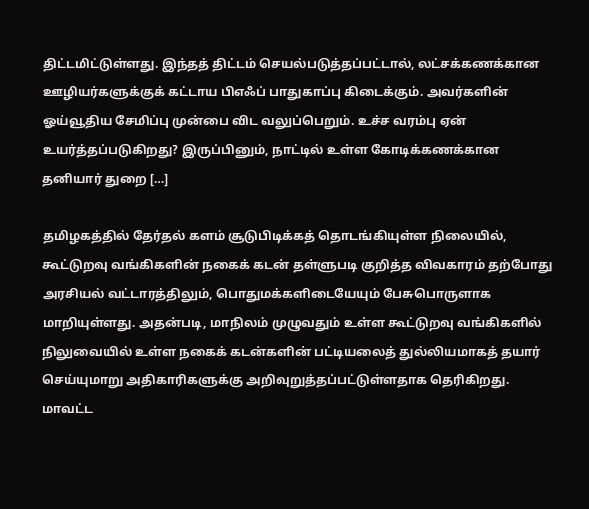திட்டமிட்டுள்ளது. இந்தத் திட்டம் செயல்படுத்தப்பட்டால், லட்சக்கணக்கான ஊழியர்களுக்குக் கட்டாய பிஎஃப் பாதுகாப்பு கிடைக்கும். அவர்களின் ஓய்வூதிய சேமிப்பு முன்பை விட வலுப்பெறும். உச்ச வரம்பு ஏன் உயர்த்தப்படுகிறது? இருப்பினும், நாட்டில் உள்ள கோடிக்கணக்கான தனியார் துறை […]

தமிழகத்தில் தேர்தல் களம் சூடுபிடிக்கத் தொடங்கியுள்ள நிலையில், கூட்டுறவு வங்கிகளின் நகைக் கடன் தள்ளுபடி குறித்த விவகாரம் தற்போது அரசியல் வட்டாரத்திலும், பொதுமக்களிடையேயும் பேசுபொருளாக மாறியுள்ளது. அதன்படி, மாநிலம் முழுவதும் உள்ள கூட்டுறவு வங்கிகளில் நிலுவையில் உள்ள நகைக் கடன்களின் பட்டியலைத் துல்லியமாகத் தயார் செய்யுமாறு அதிகாரிகளுக்கு அறிவுறுத்தப்பட்டுள்ளதாக தெரிகிறது. மாவட்ட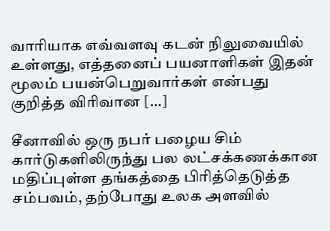வாரியாக எவ்வளவு கடன் நிலுவையில் உள்ளது, எத்தனைப் பயனாளிகள் இதன் மூலம் பயன்பெறுவார்கள் என்பது குறித்த விரிவான […]

சீனாவில் ஒரு நபர் பழைய சிம் கார்டுகளிலிருந்து பல லட்சக்கணக்கான மதிப்புள்ள தங்கத்தை பிரித்தெடுத்த சம்பவம், தற்போது உலக அளவில்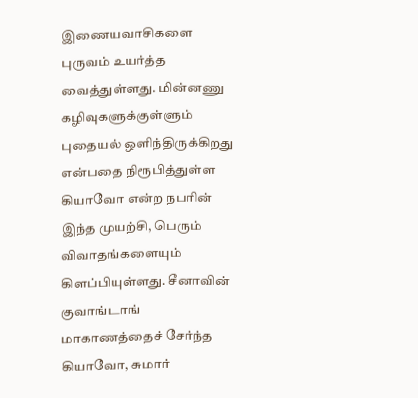இணையவாசிகளை புருவம் உயர்த்த வைத்துள்ளது. மின்னணு கழிவுகளுக்குள்ளும் புதையல் ஒளிந்திருக்கிறது என்பதை நிரூபித்துள்ள கியாவோ என்ற நபரின் இந்த முயற்சி, பெரும் விவாதங்களையும் கிளப்பியுள்ளது. சீனாவின் குவாங்டாங் மாகாணத்தைச் சேர்ந்த கியாவோ, சுமார்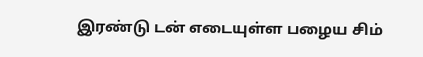இரண்டு டன் எடையுள்ள பழைய சிம்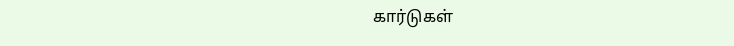கார்டுகள்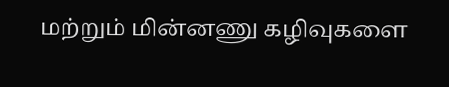மற்றும் மின்னணு கழிவுகளை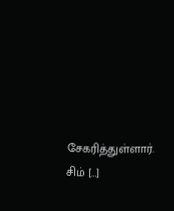சேகரித்துள்ளார். சிம் […]